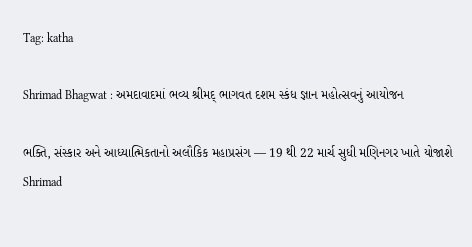Tag: katha

Shrimad Bhagwat : અમદાવાદમાં ભવ્ય શ્રીમદ્ ભાગવત દશમ સ્કંધ જ્ઞાન મહોત્સવનું આયોજન

ભક્તિ, સંસ્કાર અને આધ્યાત્મિકતાનો અલૌકિક મહાપ્રસંગ — 19 થી 22 માર્ચ સુધી મણિનગર ખાતે યોજાશે Shrimad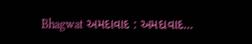Bhagwat અમદાવાદ : અમદાવાદ…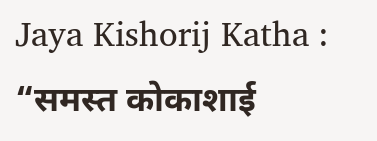Jaya Kishorij Katha : “समस्त कोकाशाई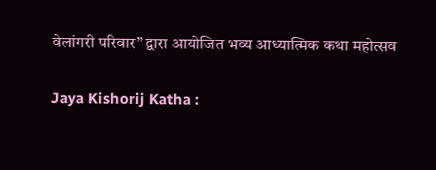वेलांगरी परिवार” द्वारा आयोजित भव्य आध्यात्मिक कथा महोत्सव

Jaya Kishorij Katha :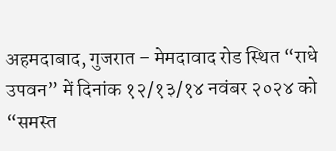अहमदाबाद, गुजरात – मेमदावाद रोड स्थित “राधे उपवन” में दिनांक १२/१३/१४ नवंबर २०२४ को “समस्त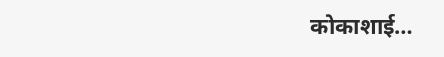कोकाशाई…